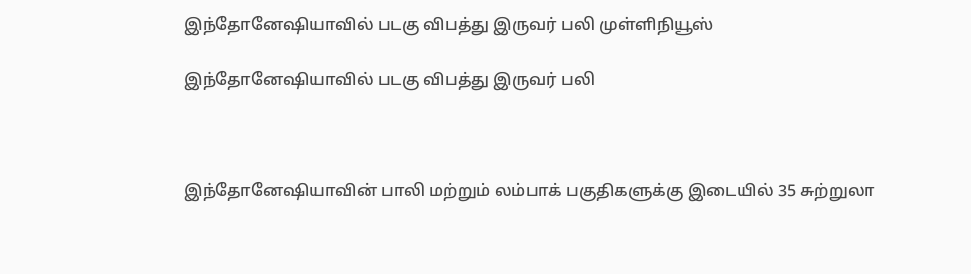இந்தோனேஷியாவில் படகு விபத்து இருவர் பலி முள்ளிநியூஸ்

இந்தோனேஷியாவில் படகு விபத்து இருவர் பலி



இந்தோனேஷியாவின் பாலி மற்றும் லம்பாக் பகுதிகளுக்கு இடையில் 35 சுற்றுலா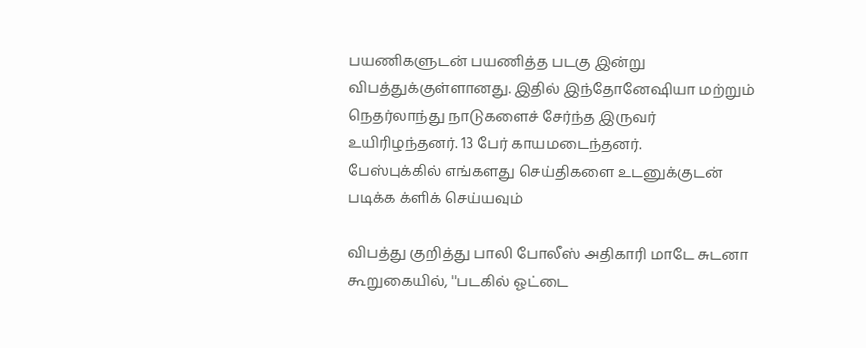பயணிகளுடன் பயணித்த படகு இன்று விபத்துக்குள்ளானது. இதில் இந்தோனேஷியா மற்றும் நெதர்லாந்து நாடுகளைச் சேர்ந்த இருவர் உயிரிழந்தனர். 13 பேர் காயமடைந்தனர்.
பேஸ்புக்கில் எங்களது செய்திகளை உடனுக்குடன் படிக்க க்ளிக் செய்யவும்

விபத்து குறித்து பாலி போலீஸ் அதிகாரி மாடே சுடனா கூறுகையில், ''படகில் ஓட்டை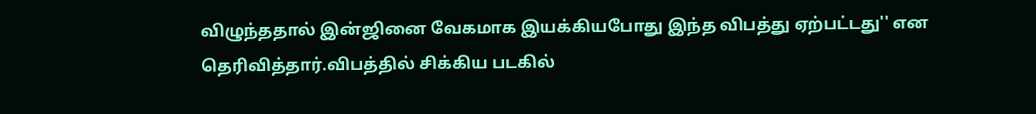விழுந்ததால் இன்ஜினை வேகமாக இயக்கியபோது இந்த விபத்து ஏற்பட்டது'' என தெரிவித்தார்.விபத்தில் சிக்கிய படகில்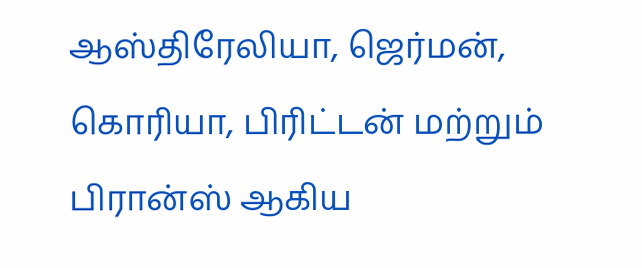ஆஸ்திரேலியா, ஜெர்மன், கொரியா, பிரிட்டன் மற்றும் பிரான்ஸ் ஆகிய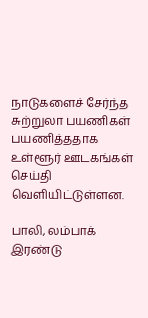நாடுகளைச் சேர்ந்த சுற்றுலா பயணிகள் பயணித்ததாக உள்ளூர் ஊடகங்கள் செய்தி வெளியிட்டுள்ளன.

பாலி, லம்பாக் இரண்டு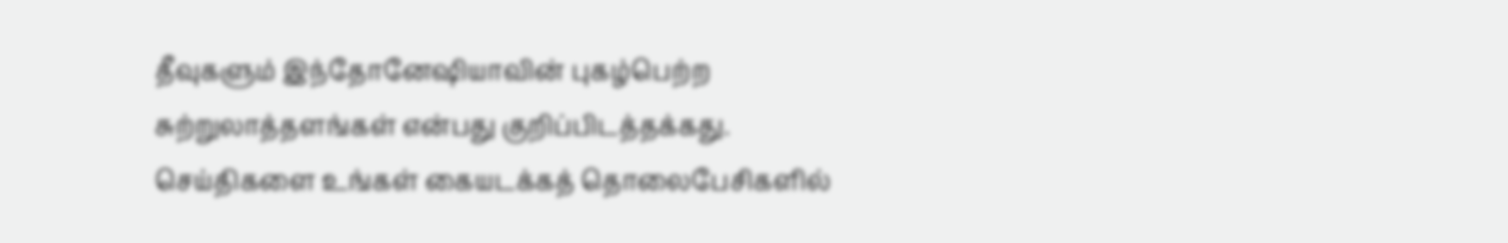தீவுகளும் இந்தோனேஷியாவின் புகழ்பெற்ற சுற்றுலாத்தளங்கள் என்பது குறிப்பிடத்தக்கது. செய்திகளை உங்கள் கையடக்கத் தொலைபேசிகளில்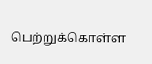பெற்றுக்கொள்ள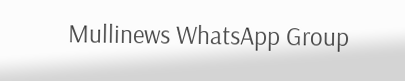Mullinews WhatsApp Group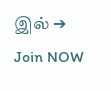இல் ➔ Join NOW